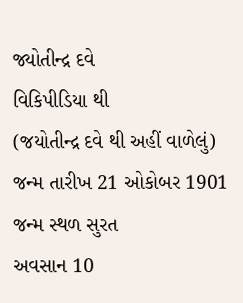જ્યોતીન્દ્ર દવે
વિકિપીડિયા થી
(જયોતીન્દ્ર દવે થી અહીં વાળેલું)
જન્મ તારીખ 21 ઓકોબર 1901
જન્મ સ્થળ સુરત
અવસાન 10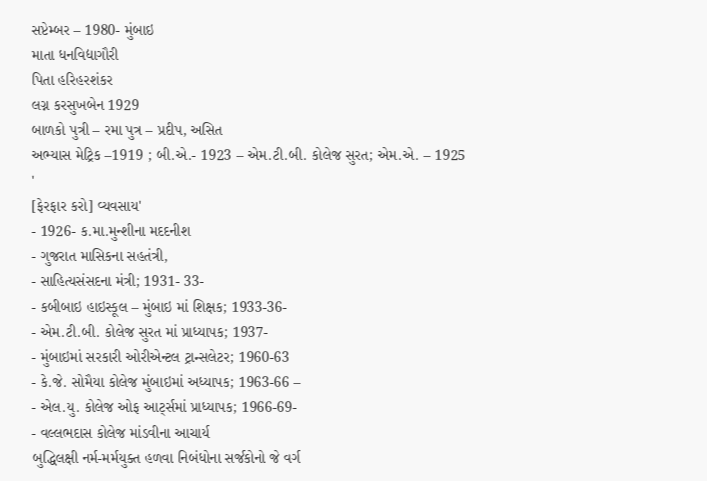સપ્ટેમ્બર – 1980- મુંબાઇ
માતા ધનવિદ્યાગૌરી
પિતા હરિહરશંકર
લગ્ન કરસુખબેન 1929
બાળકો પુત્રી – રમા પુત્ર – પ્રદીપ, અસિત
અભ્યાસ મેટ્રિક –1919 ; બી.એ.- 1923 – એમ.ટી.બી. કોલેજ સુરત; એમ.એ. – 1925
'
[ફેરફાર કરો] વ્યવસાય'
- 1926- ક.મા.મુન્શીના મદદનીશ
- ગુજરાત માસિકના સહતંત્રી,
- સાહિત્યસંસદના મંત્રી; 1931- 33-
- કબીબાઇ હાઇસ્કૂલ – મુંબાઇ માં શિક્ષક; 1933-36-
- એમ.ટી.બી. કોલેજ સુરત માં પ્રાધ્યાપક; 1937-
- મુંબાઇમાં સરકારી ઓરીએન્ટલ ટ્રાન્સલેટર; 1960-63
- કે.જે. સોમૈયા કોલેજ મુંબાઇમાં અધ્યાપક; 1963-66 –
- એલ.યુ. કોલેજ ઓફ આર્ટ્સમાં પ્રાધ્યાપક; 1966-69-
- વલ્લભદાસ કોલેજ માંડવીના આચાર્ય
બુદ્ધિલક્ષી નર્મ-મર્મયુક્ત હળવા નિબંધોના સર્જકોનો જે વર્ગ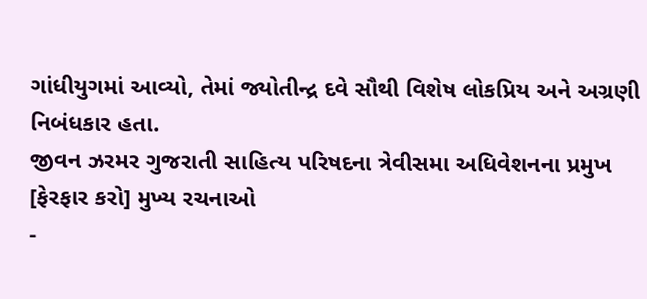ગાંધીયુગમાં આવ્યો, તેમાં જ્યોતીન્દ્ર દવે સૌથી વિશેષ લોકપ્રિય અને અગ્રણી નિબંધકાર હતા.
જીવન ઝરમર ગુજરાતી સાહિત્ય પરિષદના ત્રેવીસમા અધિવેશનના પ્રમુખ
[ફેરફાર કરો] મુખ્ય રચનાઓ
-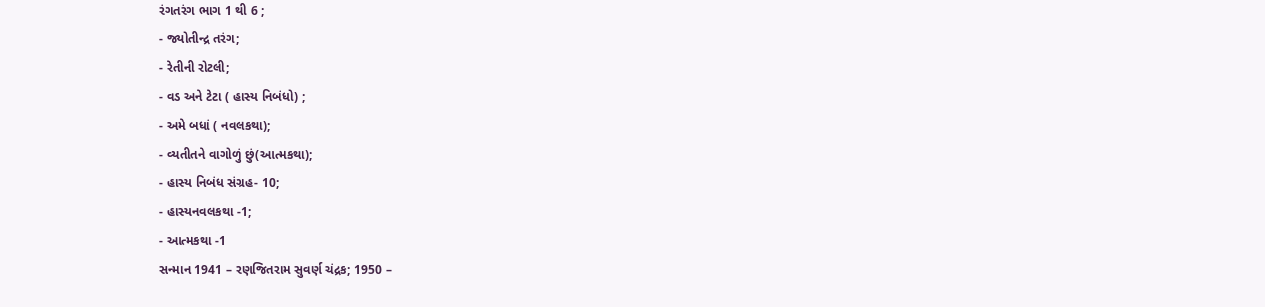રંગતરંગ ભાગ 1 થી 6 ;
- જ્યોતીન્દ્ર તરંગ;
- રેતીની રોટલી;
- વડ અને ટેટા ( હાસ્ય નિબંધો) ;
- અમે બધાં ( નવલકથા);
- વ્યતીતને વાગોળું છું(આત્મકથા);
- હાસ્ય નિબંધ સંગ્રહ- 10;
- હાસ્યનવલકથા -1;
- આત્મકથા -1
સન્માન 1941 – રણજિતરામ સુવર્ણ ચંદ્રક; 1950 –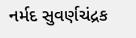નર્મદ સુવર્ણચંદ્રક